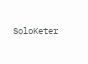SoloKeter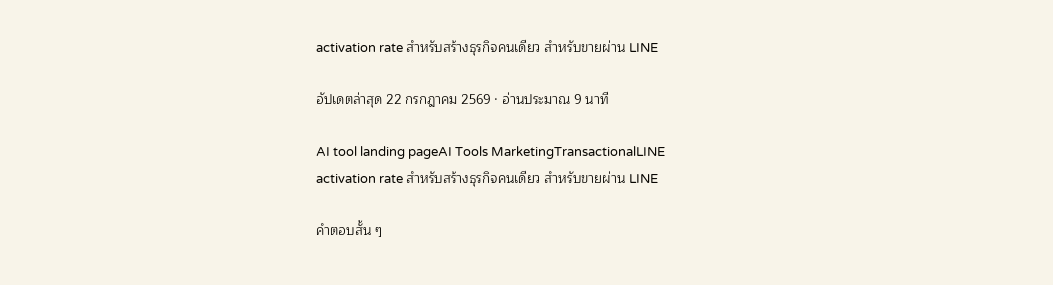activation rate สำหรับสร้างธุรกิจคนเดียว สำหรับขายผ่าน LINE

อัปเดตล่าสุด 22 กรกฎาคม 2569 · อ่านประมาณ 9 นาที

AI tool landing pageAI Tools MarketingTransactionalLINE
activation rate สำหรับสร้างธุรกิจคนเดียว สำหรับขายผ่าน LINE

คำตอบสั้น ๆ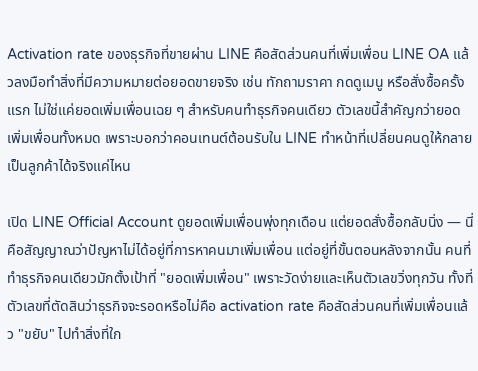Activation rate ของธุรกิจที่ขายผ่าน LINE คือสัดส่วนคนที่เพิ่มเพื่อน LINE OA แล้วลงมือทำสิ่งที่มีความหมายต่อยอดขายจริง เช่น ทักถามราคา กดดูเมนู หรือสั่งซื้อครั้งแรก ไม่ใช่แค่ยอดเพิ่มเพื่อนเฉย ๆ สำหรับคนทำธุรกิจคนเดียว ตัวเลขนี้สำคัญกว่ายอดเพิ่มเพื่อนทั้งหมด เพราะบอกว่าคอนเทนต์ต้อนรับใน LINE ทำหน้าที่เปลี่ยนคนดูให้กลายเป็นลูกค้าได้จริงแค่ไหน

เปิด LINE Official Account ดูยอดเพิ่มเพื่อนพุ่งทุกเดือน แต่ยอดสั่งซื้อกลับนิ่ง — นี่คือสัญญาณว่าปัญหาไม่ได้อยู่ที่การหาคนมาเพิ่มเพื่อน แต่อยู่ที่ขั้นตอนหลังจากนั้น คนที่ทำธุรกิจคนเดียวมักตั้งเป้าที่ "ยอดเพิ่มเพื่อน" เพราะวัดง่ายและเห็นตัวเลขวิ่งทุกวัน ทั้งที่ตัวเลขที่ตัดสินว่าธุรกิจจะรอดหรือไม่คือ activation rate คือสัดส่วนคนที่เพิ่มเพื่อนแล้ว "ขยับ" ไปทำสิ่งที่ใก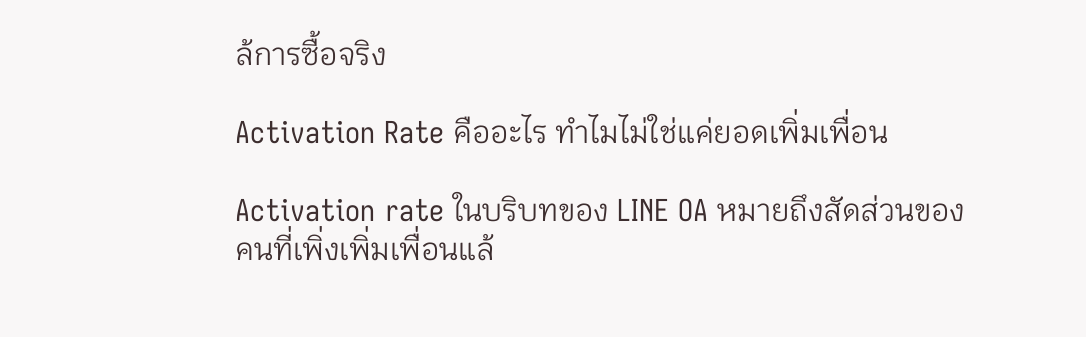ล้การซื้อจริง

Activation Rate คืออะไร ทำไมไม่ใช่แค่ยอดเพิ่มเพื่อน

Activation rate ในบริบทของ LINE OA หมายถึงสัดส่วนของคนที่เพิ่งเพิ่มเพื่อนแล้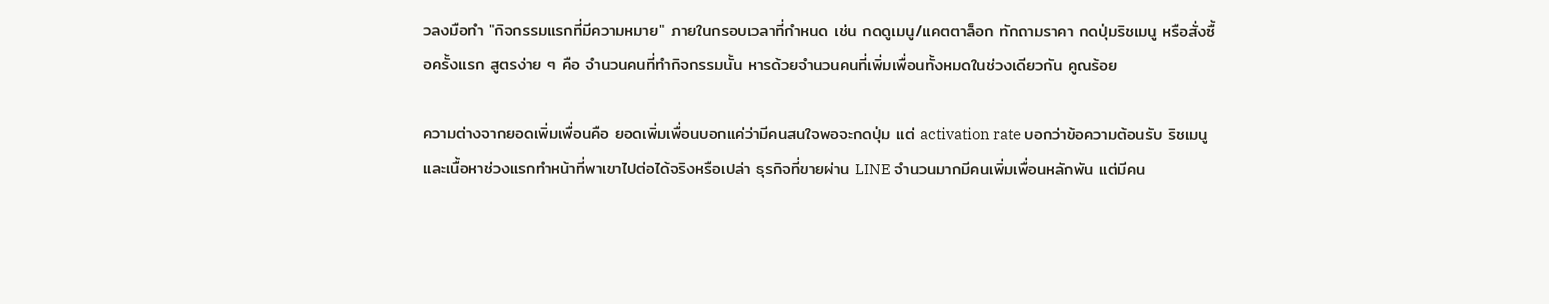วลงมือทำ "กิจกรรมแรกที่มีความหมาย" ภายในกรอบเวลาที่กำหนด เช่น กดดูเมนู/แคตตาล็อก ทักถามราคา กดปุ่มริชเมนู หรือสั่งซื้อครั้งแรก สูตรง่าย ๆ คือ จำนวนคนที่ทำกิจกรรมนั้น หารด้วยจำนวนคนที่เพิ่มเพื่อนทั้งหมดในช่วงเดียวกัน คูณร้อย

ความต่างจากยอดเพิ่มเพื่อนคือ ยอดเพิ่มเพื่อนบอกแค่ว่ามีคนสนใจพอจะกดปุ่ม แต่ activation rate บอกว่าข้อความต้อนรับ ริชเมนู และเนื้อหาช่วงแรกทำหน้าที่พาเขาไปต่อได้จริงหรือเปล่า ธุรกิจที่ขายผ่าน LINE จำนวนมากมีคนเพิ่มเพื่อนหลักพัน แต่มีคน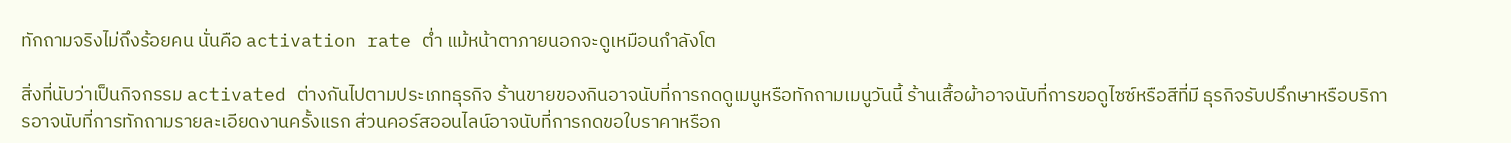ทักถามจริงไม่ถึงร้อยคน นั่นคือ activation rate ต่ำ แม้หน้าตาภายนอกจะดูเหมือนกำลังโต

สิ่งที่นับว่าเป็นกิจกรรม activated ต่างกันไปตามประเภทธุรกิจ ร้านขายของกินอาจนับที่การกดดูเมนูหรือทักถามเมนูวันนี้ ร้านเสื้อผ้าอาจนับที่การขอดูไซซ์หรือสีที่มี ธุรกิจรับปรึกษาหรือบริการอาจนับที่การทักถามรายละเอียดงานครั้งแรก ส่วนคอร์สออนไลน์อาจนับที่การกดขอใบราคาหรือก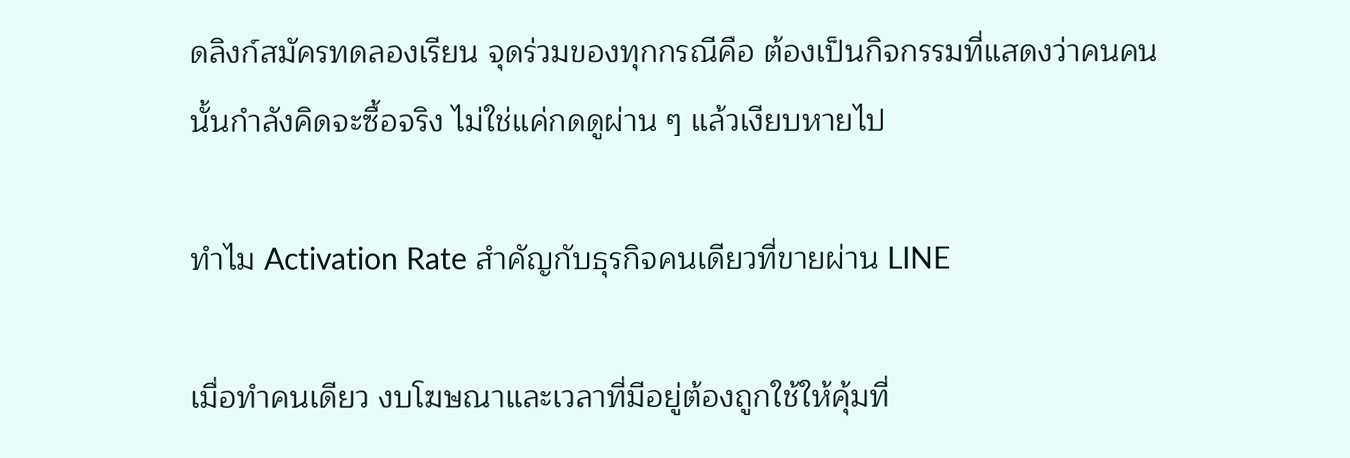ดลิงก์สมัครทดลองเรียน จุดร่วมของทุกกรณีคือ ต้องเป็นกิจกรรมที่แสดงว่าคนคนนั้นกำลังคิดจะซื้อจริง ไม่ใช่แค่กดดูผ่าน ๆ แล้วเงียบหายไป

ทำไม Activation Rate สำคัญกับธุรกิจคนเดียวที่ขายผ่าน LINE

เมื่อทำคนเดียว งบโฆษณาและเวลาที่มีอยู่ต้องถูกใช้ให้คุ้มที่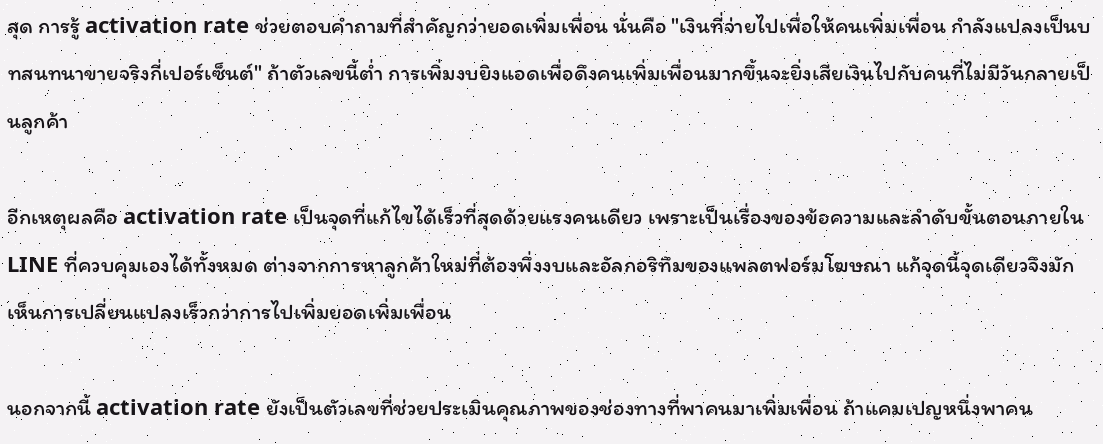สุด การรู้ activation rate ช่วยตอบคำถามที่สำคัญกว่ายอดเพิ่มเพื่อน นั่นคือ "เงินที่จ่ายไปเพื่อให้คนเพิ่มเพื่อน กำลังแปลงเป็นบทสนทนาขายจริงกี่เปอร์เซ็นต์" ถ้าตัวเลขนี้ต่ำ การเพิ่มงบยิงแอดเพื่อดึงคนเพิ่มเพื่อนมากขึ้นจะยิ่งเสียเงินไปกับคนที่ไม่มีวันกลายเป็นลูกค้า

อีกเหตุผลคือ activation rate เป็นจุดที่แก้ไขได้เร็วที่สุดด้วยแรงคนเดียว เพราะเป็นเรื่องของข้อความและลำดับขั้นตอนภายใน LINE ที่ควบคุมเองได้ทั้งหมด ต่างจากการหาลูกค้าใหม่ที่ต้องพึ่งงบและอัลกอริทึมของแพลตฟอร์มโฆษณา แก้จุดนี้จุดเดียวจึงมักเห็นการเปลี่ยนแปลงเร็วกว่าการไปเพิ่มยอดเพิ่มเพื่อน

นอกจากนี้ activation rate ยังเป็นตัวเลขที่ช่วยประเมินคุณภาพของช่องทางที่พาคนมาเพิ่มเพื่อน ถ้าแคมเปญหนึ่งพาคน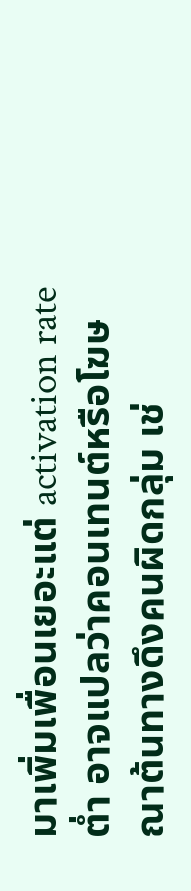มาเพิ่มเพื่อนเยอะแต่ activation rate ต่ำ อาจแปลว่าคอนเทนต์หรือโฆษณาต้นทางดึงคนผิดกลุ่ม เช่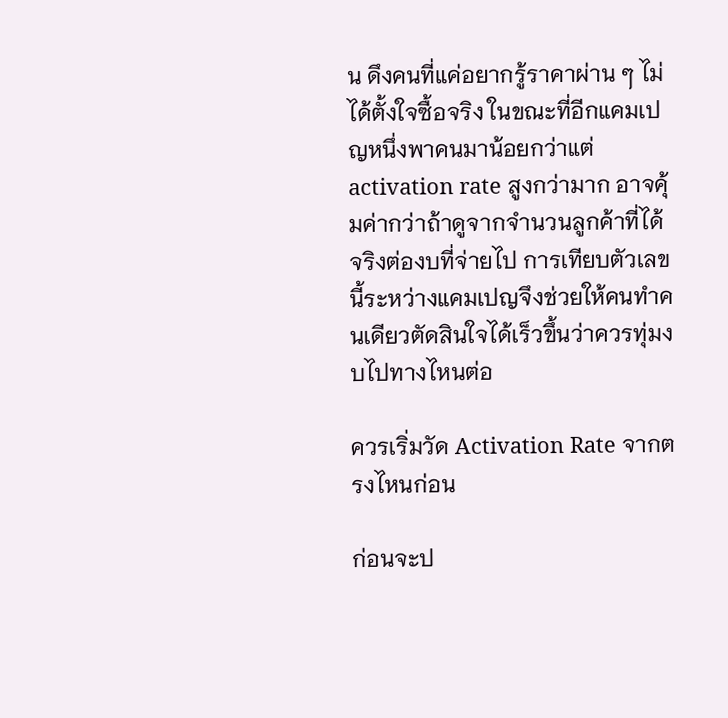น ดึงคนที่แค่อยากรู้ราคาผ่าน ๆ ไม่ได้ตั้งใจซื้อจริง ในขณะที่อีกแคมเปญหนึ่งพาคนมาน้อยกว่าแต่ activation rate สูงกว่ามาก อาจคุ้มค่ากว่าถ้าดูจากจำนวนลูกค้าที่ได้จริงต่องบที่จ่ายไป การเทียบตัวเลขนี้ระหว่างแคมเปญจึงช่วยให้คนทำคนเดียวตัดสินใจได้เร็วขึ้นว่าควรทุ่มงบไปทางไหนต่อ

ควรเริ่มวัด Activation Rate จากตรงไหนก่อน

ก่อนจะป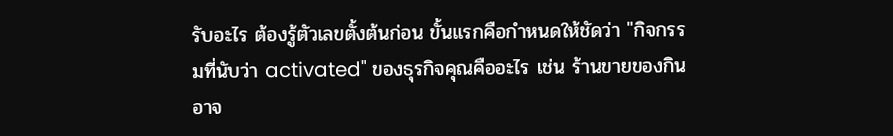รับอะไร ต้องรู้ตัวเลขตั้งต้นก่อน ขั้นแรกคือกำหนดให้ชัดว่า "กิจกรรมที่นับว่า activated" ของธุรกิจคุณคืออะไร เช่น ร้านขายของกินอาจ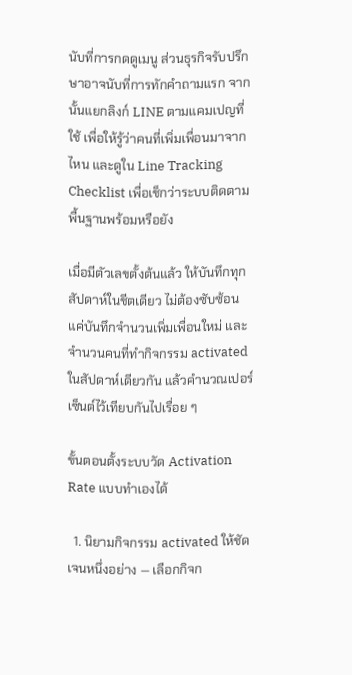นับที่การกดดูเมนู ส่วนธุรกิจรับปรึกษาอาจนับที่การทักคำถามแรก จากนั้นแยกลิงก์ LINE ตามแคมเปญที่ใช้ เพื่อให้รู้ว่าคนที่เพิ่มเพื่อนมาจากไหน และดูใน Line Tracking Checklist เพื่อเช็กว่าระบบติดตามพื้นฐานพร้อมหรือยัง

เมื่อมีตัวเลขตั้งต้นแล้ว ให้บันทึกทุกสัปดาห์ในชีตเดียว ไม่ต้องซับซ้อน แค่บันทึกจำนวนเพิ่มเพื่อนใหม่ และจำนวนคนที่ทำกิจกรรม activated ในสัปดาห์เดียวกัน แล้วคำนวณเปอร์เซ็นต์ไว้เทียบกันไปเรื่อย ๆ

ขั้นตอนตั้งระบบวัด Activation Rate แบบทำเองได้

  1. นิยามกิจกรรม activated ให้ชัดเจนหนึ่งอย่าง — เลือกกิจก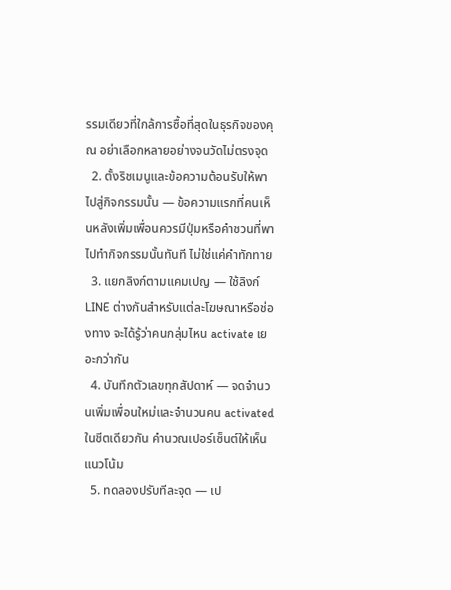รรมเดียวที่ใกล้การซื้อที่สุดในธุรกิจของคุณ อย่าเลือกหลายอย่างจนวัดไม่ตรงจุด
  2. ตั้งริชเมนูและข้อความต้อนรับให้พาไปสู่กิจกรรมนั้น — ข้อความแรกที่คนเห็นหลังเพิ่มเพื่อนควรมีปุ่มหรือคำชวนที่พาไปทำกิจกรรมนั้นทันที ไม่ใช่แค่คำทักทาย
  3. แยกลิงก์ตามแคมเปญ — ใช้ลิงก์ LINE ต่างกันสำหรับแต่ละโฆษณาหรือช่องทาง จะได้รู้ว่าคนกลุ่มไหน activate เยอะกว่ากัน
  4. บันทึกตัวเลขทุกสัปดาห์ — จดจำนวนเพิ่มเพื่อนใหม่และจำนวนคน activated ในชีตเดียวกัน คำนวณเปอร์เซ็นต์ให้เห็นแนวโน้ม
  5. ทดลองปรับทีละจุด — เป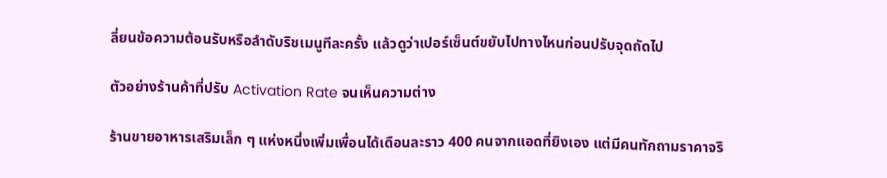ลี่ยนข้อความต้อนรับหรือลำดับริชเมนูทีละครั้ง แล้วดูว่าเปอร์เซ็นต์ขยับไปทางไหนก่อนปรับจุดถัดไป

ตัวอย่างร้านค้าที่ปรับ Activation Rate จนเห็นความต่าง

ร้านขายอาหารเสริมเล็ก ๆ แห่งหนึ่งเพิ่มเพื่อนได้เดือนละราว 400 คนจากแอดที่ยิงเอง แต่มีคนทักถามราคาจริ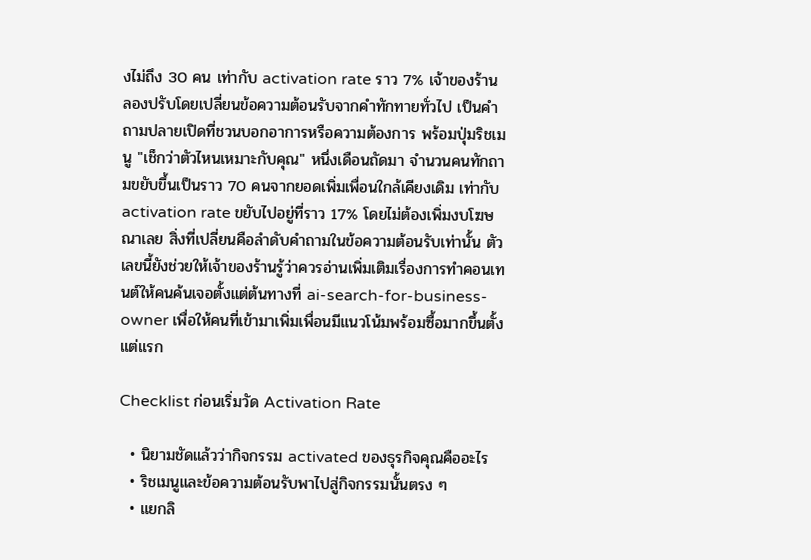งไม่ถึง 30 คน เท่ากับ activation rate ราว 7% เจ้าของร้านลองปรับโดยเปลี่ยนข้อความต้อนรับจากคำทักทายทั่วไป เป็นคำถามปลายเปิดที่ชวนบอกอาการหรือความต้องการ พร้อมปุ่มริชเมนู "เช็กว่าตัวไหนเหมาะกับคุณ" หนึ่งเดือนถัดมา จำนวนคนทักถามขยับขึ้นเป็นราว 70 คนจากยอดเพิ่มเพื่อนใกล้เคียงเดิม เท่ากับ activation rate ขยับไปอยู่ที่ราว 17% โดยไม่ต้องเพิ่มงบโฆษณาเลย สิ่งที่เปลี่ยนคือลำดับคำถามในข้อความต้อนรับเท่านั้น ตัวเลขนี้ยังช่วยให้เจ้าของร้านรู้ว่าควรอ่านเพิ่มเติมเรื่องการทำคอนเทนต์ให้คนค้นเจอตั้งแต่ต้นทางที่ ai-search-for-business-owner เพื่อให้คนที่เข้ามาเพิ่มเพื่อนมีแนวโน้มพร้อมซื้อมากขึ้นตั้งแต่แรก

Checklist ก่อนเริ่มวัด Activation Rate

  • นิยามชัดแล้วว่ากิจกรรม activated ของธุรกิจคุณคืออะไร
  • ริชเมนูและข้อความต้อนรับพาไปสู่กิจกรรมนั้นตรง ๆ
  • แยกลิ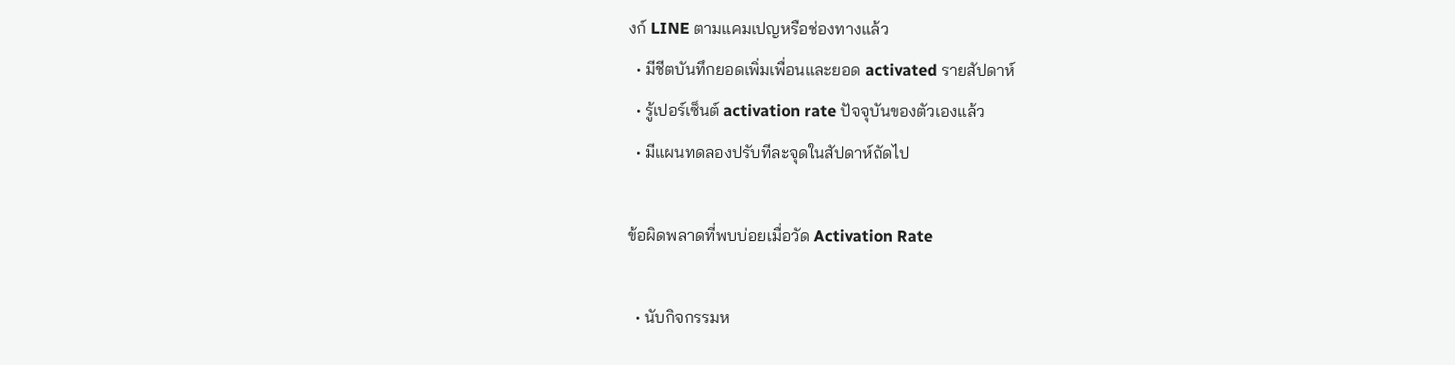งก์ LINE ตามแคมเปญหรือช่องทางแล้ว
  • มีชีตบันทึกยอดเพิ่มเพื่อนและยอด activated รายสัปดาห์
  • รู้เปอร์เซ็นต์ activation rate ปัจจุบันของตัวเองแล้ว
  • มีแผนทดลองปรับทีละจุดในสัปดาห์ถัดไป

ข้อผิดพลาดที่พบบ่อยเมื่อวัด Activation Rate

  • นับกิจกรรมห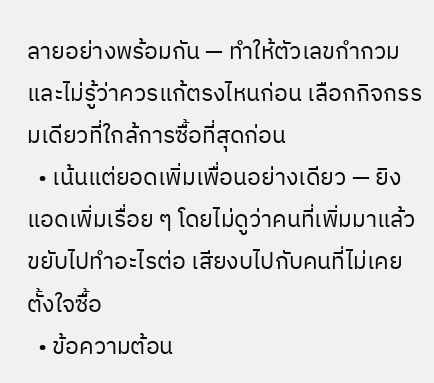ลายอย่างพร้อมกัน — ทำให้ตัวเลขกำกวมและไม่รู้ว่าควรแก้ตรงไหนก่อน เลือกกิจกรรมเดียวที่ใกล้การซื้อที่สุดก่อน
  • เน้นแต่ยอดเพิ่มเพื่อนอย่างเดียว — ยิงแอดเพิ่มเรื่อย ๆ โดยไม่ดูว่าคนที่เพิ่มมาแล้วขยับไปทำอะไรต่อ เสียงบไปกับคนที่ไม่เคยตั้งใจซื้อ
  • ข้อความต้อน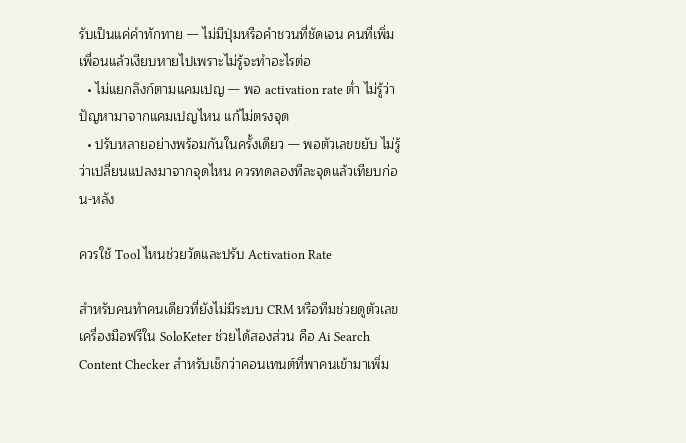รับเป็นแค่คำทักทาย — ไม่มีปุ่มหรือคำชวนที่ชัดเจน คนที่เพิ่มเพื่อนแล้วเงียบหายไปเพราะไม่รู้จะทำอะไรต่อ
  • ไม่แยกลิงก์ตามแคมเปญ — พอ activation rate ต่ำ ไม่รู้ว่าปัญหามาจากแคมเปญไหน แก้ไม่ตรงจุด
  • ปรับหลายอย่างพร้อมกันในครั้งเดียว — พอตัวเลขขยับ ไม่รู้ว่าเปลี่ยนแปลงมาจากจุดไหน ควรทดลองทีละจุดแล้วเทียบก่อน-หลัง

ควรใช้ Tool ไหนช่วยวัดและปรับ Activation Rate

สำหรับคนทำคนเดียวที่ยังไม่มีระบบ CRM หรือทีมช่วยดูตัวเลข เครื่องมือฟรีใน SoloKeter ช่วยได้สองส่วน คือ Ai Search Content Checker สำหรับเช็กว่าคอนเทนต์ที่พาคนเข้ามาเพิ่ม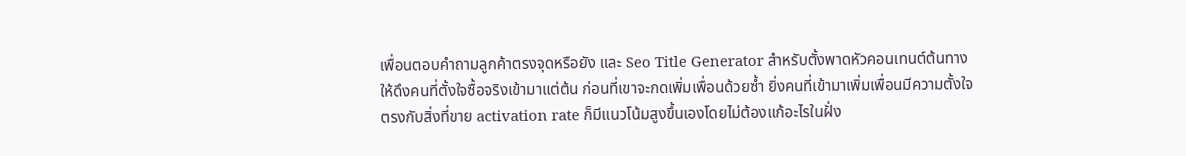เพื่อนตอบคำถามลูกค้าตรงจุดหรือยัง และ Seo Title Generator สำหรับตั้งพาดหัวคอนเทนต์ต้นทางให้ดึงคนที่ตั้งใจซื้อจริงเข้ามาแต่ต้น ก่อนที่เขาจะกดเพิ่มเพื่อนด้วยซ้ำ ยิ่งคนที่เข้ามาเพิ่มเพื่อนมีความตั้งใจตรงกับสิ่งที่ขาย activation rate ก็มีแนวโน้มสูงขึ้นเองโดยไม่ต้องแก้อะไรในฝั่ง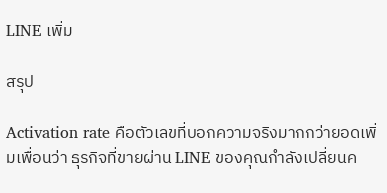LINE เพิ่ม

สรุป

Activation rate คือตัวเลขที่บอกความจริงมากกว่ายอดเพิ่มเพื่อนว่า ธุรกิจที่ขายผ่าน LINE ของคุณกำลังเปลี่ยนค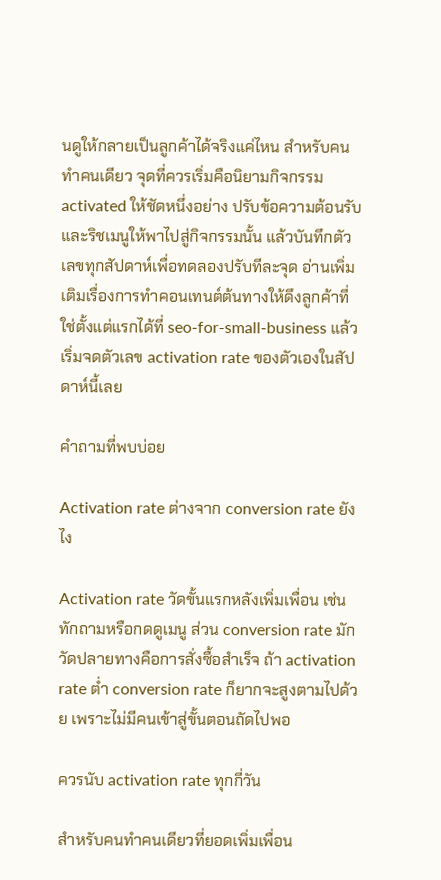นดูให้กลายเป็นลูกค้าได้จริงแค่ไหน สำหรับคนทำคนเดียว จุดที่ควรเริ่มคือนิยามกิจกรรม activated ให้ชัดหนึ่งอย่าง ปรับข้อความต้อนรับและริชเมนูให้พาไปสู่กิจกรรมนั้น แล้วบันทึกตัวเลขทุกสัปดาห์เพื่อทดลองปรับทีละจุด อ่านเพิ่มเติมเรื่องการทำคอนเทนต์ต้นทางให้ดึงลูกค้าที่ใช่ตั้งแต่แรกได้ที่ seo-for-small-business แล้วเริ่มจดตัวเลข activation rate ของตัวเองในสัปดาห์นี้เลย

คำถามที่พบบ่อย

Activation rate ต่างจาก conversion rate ยังไง

Activation rate วัดขั้นแรกหลังเพิ่มเพื่อน เช่น ทักถามหรือกดดูเมนู ส่วน conversion rate มักวัดปลายทางคือการสั่งซื้อสำเร็จ ถ้า activation rate ต่ำ conversion rate ก็ยากจะสูงตามไปด้วย เพราะไม่มีคนเข้าสู่ขั้นตอนถัดไปพอ

ควรนับ activation rate ทุกกี่วัน

สำหรับคนทำคนเดียวที่ยอดเพิ่มเพื่อน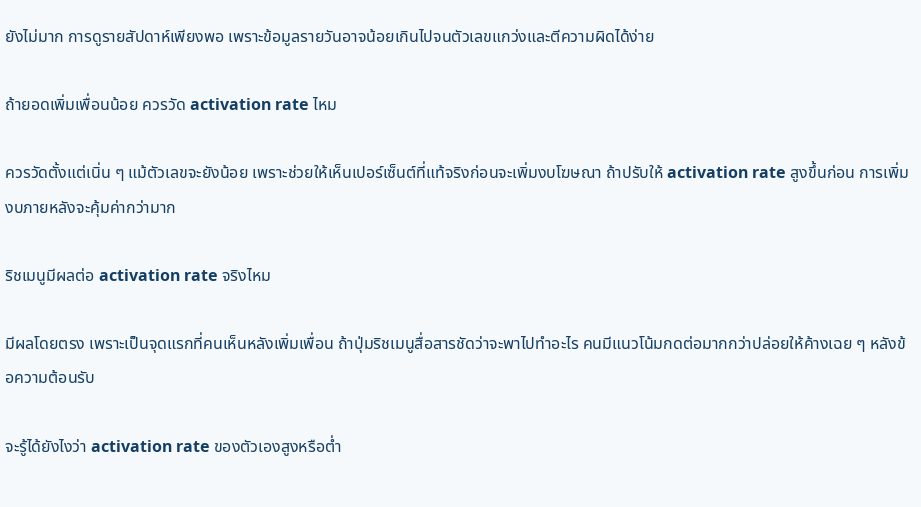ยังไม่มาก การดูรายสัปดาห์เพียงพอ เพราะข้อมูลรายวันอาจน้อยเกินไปจนตัวเลขแกว่งและตีความผิดได้ง่าย

ถ้ายอดเพิ่มเพื่อนน้อย ควรวัด activation rate ไหม

ควรวัดตั้งแต่เนิ่น ๆ แม้ตัวเลขจะยังน้อย เพราะช่วยให้เห็นเปอร์เซ็นต์ที่แท้จริงก่อนจะเพิ่มงบโฆษณา ถ้าปรับให้ activation rate สูงขึ้นก่อน การเพิ่มงบภายหลังจะคุ้มค่ากว่ามาก

ริชเมนูมีผลต่อ activation rate จริงไหม

มีผลโดยตรง เพราะเป็นจุดแรกที่คนเห็นหลังเพิ่มเพื่อน ถ้าปุ่มริชเมนูสื่อสารชัดว่าจะพาไปทำอะไร คนมีแนวโน้มกดต่อมากกว่าปล่อยให้ค้างเฉย ๆ หลังข้อความต้อนรับ

จะรู้ได้ยังไงว่า activation rate ของตัวเองสูงหรือต่ำ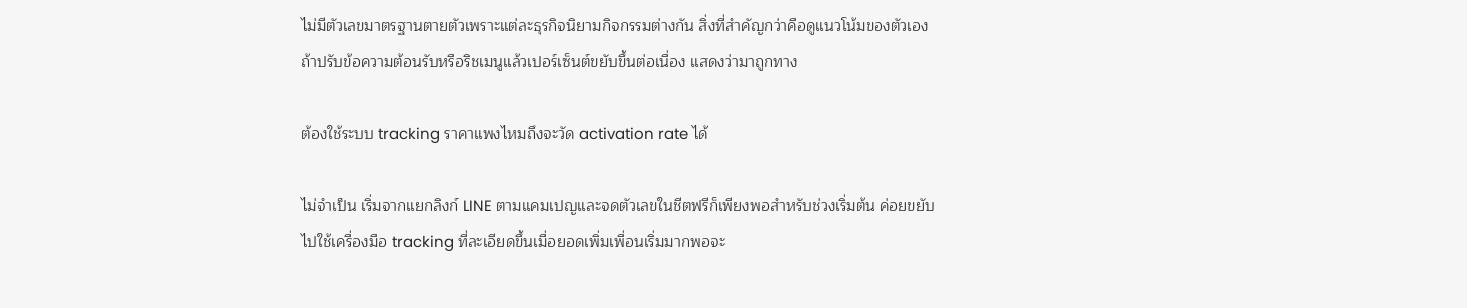ไม่มีตัวเลขมาตรฐานตายตัวเพราะแต่ละธุรกิจนิยามกิจกรรมต่างกัน สิ่งที่สำคัญกว่าคือดูแนวโน้มของตัวเอง ถ้าปรับข้อความต้อนรับหรือริชเมนูแล้วเปอร์เซ็นต์ขยับขึ้นต่อเนื่อง แสดงว่ามาถูกทาง

ต้องใช้ระบบ tracking ราคาแพงไหมถึงจะวัด activation rate ได้

ไม่จำเป็น เริ่มจากแยกลิงก์ LINE ตามแคมเปญและจดตัวเลขในชีตฟรีก็เพียงพอสำหรับช่วงเริ่มต้น ค่อยขยับไปใช้เครื่องมือ tracking ที่ละเอียดขึ้นเมื่อยอดเพิ่มเพื่อนเริ่มมากพอจะ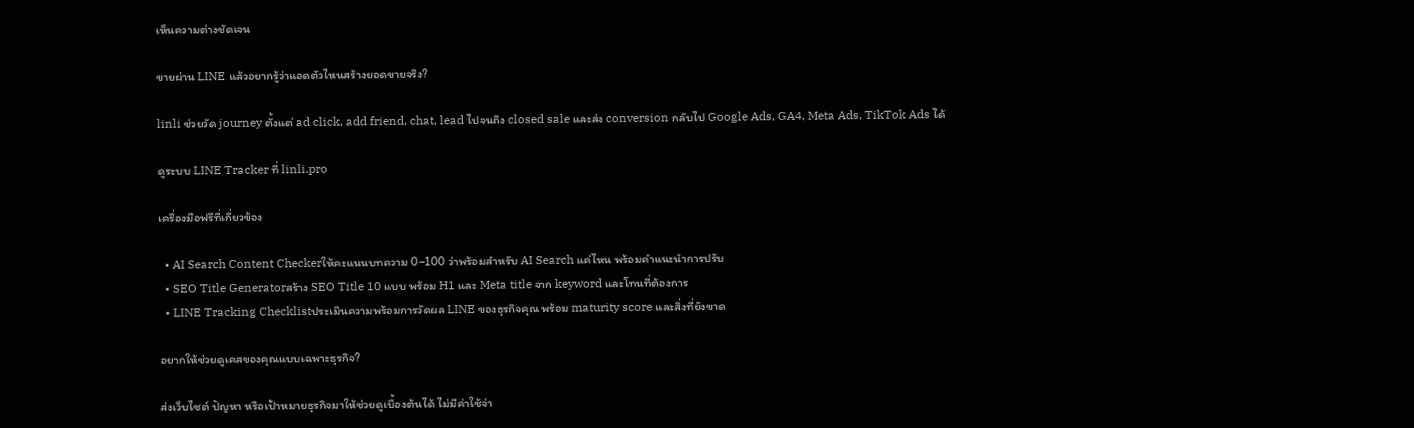เห็นความต่างชัดเจน

ขายผ่าน LINE แล้วอยากรู้ว่าแอดตัวไหนสร้างยอดขายจริง?

linli ช่วยวัด journey ตั้งแต่ ad click, add friend, chat, lead ไปจนถึง closed sale และส่ง conversion กลับไป Google Ads, GA4, Meta Ads, TikTok Ads ได้

ดูระบบ LINE Tracker ที่ linli.pro

เครื่องมือฟรีที่เกี่ยวข้อง

  • AI Search Content Checkerให้คะแนนบทความ 0–100 ว่าพร้อมสำหรับ AI Search แค่ไหน พร้อมคำแนะนำการปรับ
  • SEO Title Generatorสร้าง SEO Title 10 แบบ พร้อม H1 และ Meta title จาก keyword และโทนที่ต้องการ
  • LINE Tracking Checklistประเมินความพร้อมการวัดผล LINE ของธุรกิจคุณ พร้อม maturity score และสิ่งที่ยังขาด

อยากให้ช่วยดูเคสของคุณแบบเฉพาะธุรกิจ?

ส่งเว็บไซต์ ปัญหา หรือเป้าหมายธุรกิจมาให้ช่วยดูเบื้องต้นได้ ไม่มีค่าใช้จ่า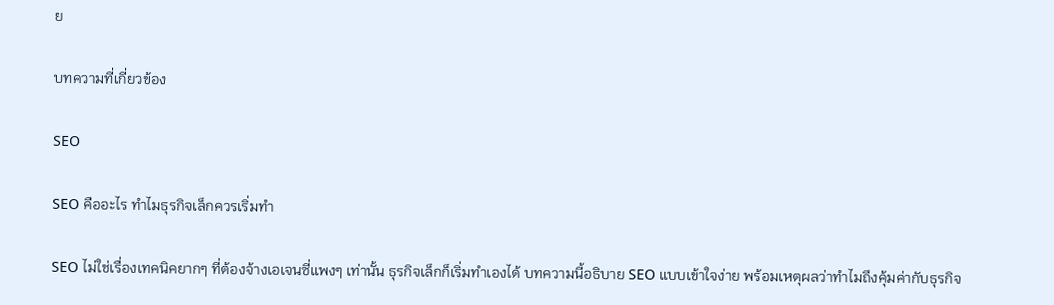ย

บทความที่เกี่ยวข้อง

SEO

SEO คืออะไร ทำไมธุรกิจเล็กควรเริ่มทำ

SEO ไม่ใช่เรื่องเทคนิคยากๆ ที่ต้องจ้างเอเจนซี่แพงๆ เท่านั้น ธุรกิจเล็กก็เริ่มทำเองได้ บทความนี้อธิบาย SEO แบบเข้าใจง่าย พร้อมเหตุผลว่าทำไมถึงคุ้มค่ากับธุรกิจ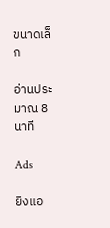ขนาดเล็ก

อ่านประมาณ 8 นาที

Ads

ยิงแอ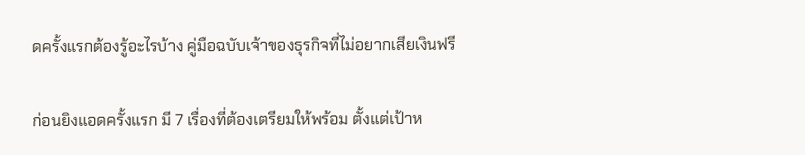ดครั้งแรกต้องรู้อะไรบ้าง คู่มือฉบับเจ้าของธุรกิจที่ไม่อยากเสียเงินฟรี

ก่อนยิงแอดครั้งแรก มี 7 เรื่องที่ต้องเตรียมให้พร้อม ตั้งแต่เป้าห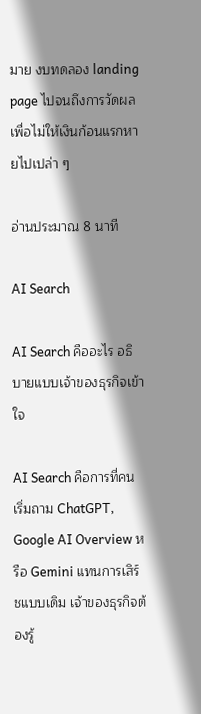มาย งบทดลอง landing page ไปจนถึงการวัดผล เพื่อไม่ให้เงินก้อนแรกหายไปเปล่า ๆ

อ่านประมาณ 8 นาที

AI Search

AI Search คืออะไร อธิบายแบบเจ้าของธุรกิจเข้าใจ

AI Search คือการที่คนเริ่มถาม ChatGPT, Google AI Overview หรือ Gemini แทนการเสิร์ชแบบเดิม เจ้าของธุรกิจต้องรู้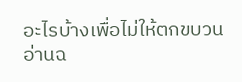อะไรบ้างเพื่อไม่ให้ตกขบวน อ่านฉ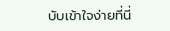บับเข้าใจง่ายที่นี่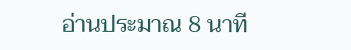อ่านประมาณ 8 นาที